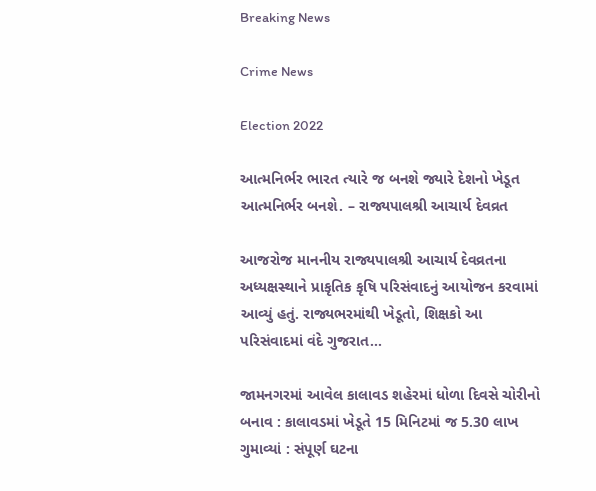Breaking News

Crime News

Election 2022

આત્મનિર્ભર ભારત ત્યારે જ બનશે જ્યારે દેશનો ખેડૂત આત્મનિર્ભર બનશે. – રાજ્યપાલશ્રી આચાર્ય દેવવ્રત

આજરોજ માનનીય રાજ્યપાલશ્રી આચાર્ય દેવવ્રતના અધ્યક્ષસ્થાને પ્રાકૃતિક કૃષિ પરિસંવાદનું આયોજન કરવામાં આવ્યું હતું. રાજ્યભરમાંથી ખેડૂતો, શિક્ષકો આ પરિસંવાદમાં વંદે ગુજરાત...

જામનગરમાં આવેલ કાલાવડ શહેરમાં ધોળા દિવસે ચોરીનો બનાવ : કાલાવડમાં ખેડૂતે 15 મિનિટમાં જ 5.30 લાખ ગુમાવ્યાં : સંપૂર્ણ ઘટના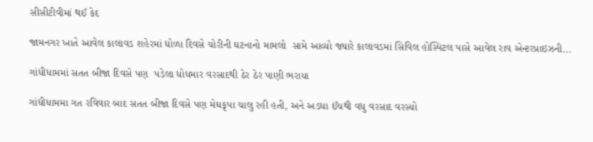સીસીટીવીમાં થઈ કેદ

જામનગર ખાતે આવેલ કાલાવડ શહેરમાં ધોળા દિવસે ચોરીની ઘટનાનો મામલો  સામે આવ્યો જ્યારે કાલાવડમાં સિવિલ હોસ્પિટલ પાસે આવેલ રાવ એન્ટરપ્રાઇઝની...

ગાંધીધામમાં સતત બીજા દિવસે પણ  પડેલા ધોધમાર વરસાદથી ઠેર ઠેર પાણી ભરાયા

ગાંધીધામમા ગત રવિવાર બાદ સતત બીજા દિવસે પણ મેઘકૃપા ચાલુ રહી હતી, અને અડધા ઈંચથી વધુ વરસાદ વરસ્યો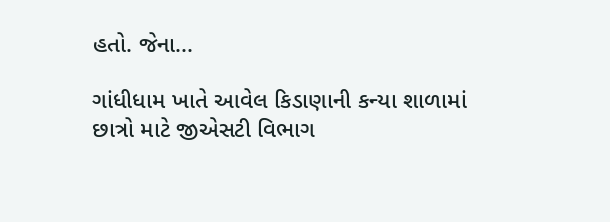હતો. જેના...

ગાંધીધામ ખાતે આવેલ કિડાણાની કન્યા શાળામાં છાત્રો માટે જીએસટી વિભાગ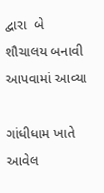દ્વારા  બે શૌચાલય બનાવી આપવામાં આવ્યા

ગાંધીધામ ખાતે આવેલ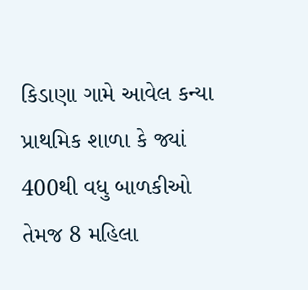કિડાણા ગામે આવેલ કન્યા પ્રાથમિક શાળા કે જ્યાં 400થી વધુ બાળકીઓ તેમજ 8 મહિલા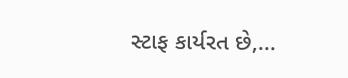સ્ટાફ કાર્યરત છે,...